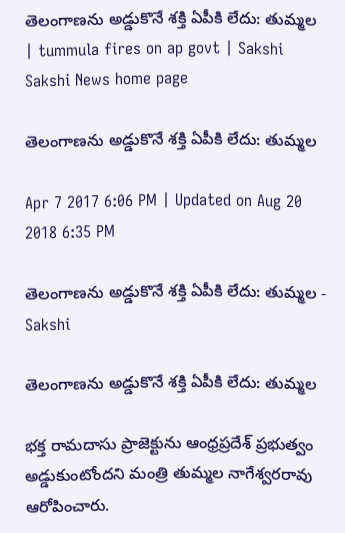తెలంగాణను అడ్డుకొనే శక్తి ఏపీకి లేదు: తుమ్మల | tummula fires on ap govt | Sakshi
Sakshi News home page

తెలంగాణను అడ్డుకొనే శక్తి ఏపీకి లేదు: తుమ్మల

Apr 7 2017 6:06 PM | Updated on Aug 20 2018 6:35 PM

తెలంగాణను అడ్డుకొనే శక్తి ఏపీకి లేదు: తుమ్మల - Sakshi

తెలంగాణను అడ్డుకొనే శక్తి ఏపీకి లేదు: తుమ్మల

భక్త రామదాసు ప్రాజెక్టును ఆంధ్రప్రదేశ్‌ ప్రభుత్వం అడ్డుకుంటోందని మంత్రి తుమ్మల నాగేశ్వరరావు ఆరోపించారు.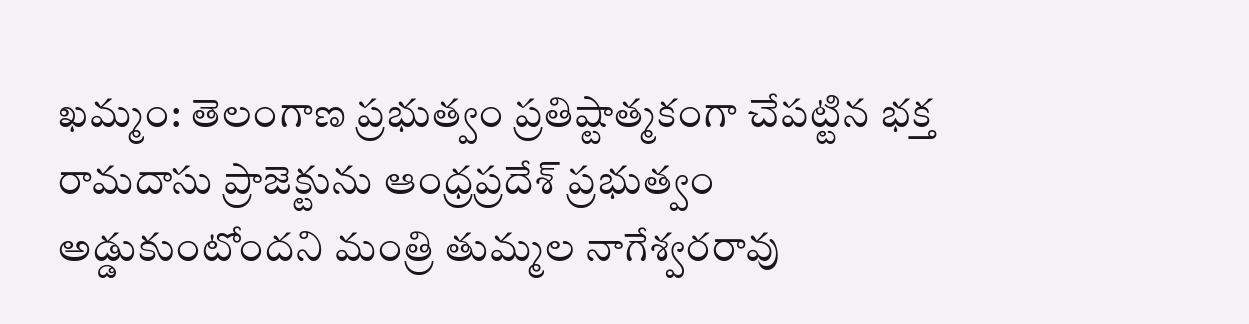ఖమ్మం: తెలంగాణ ప్రభుత్వం ప్రతిష్టాత్మకంగా చేపట్టిన భక్త రామదాసు ప్రాజెక్టును ఆంధ్రప్రదేశ్‌ ప్రభుత్వం అడ్డుకుంటోందని మంత్రి తుమ్మల నాగేశ్వరరావు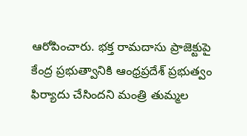ఆరోపించారు. భక్త రామదాసు ప్రాజెక్టుపై కేంద్ర ప్రభుత్వానికి ఆంధ్రప్రదేశ్‌ ప్రభుత్వం ఫిర్యాదు చేసిందని మంత్రి తుమ్మల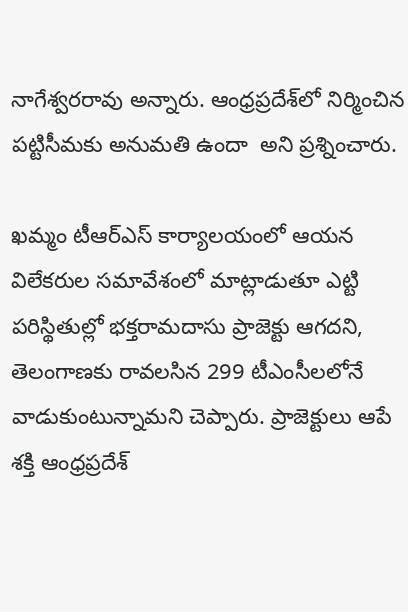నాగేశ్వరరావు అన్నారు. ఆంధ్రప్రదేశ్‌లో నిర్మించిన పట్టిసీమకు అనుమతి ఉందా  అని ప్రశ్నించారు.

ఖమ్మం టీఆర్‌ఎస్‌ కార్యాలయంలో ఆయన విలేకరుల సమావేశంలో మాట్లాడుతూ ఎట్టి పరిస్థితుల్లో భక్తరామదాసు ప్రాజెక్టు ఆగదని, తెలంగాణకు రావలసిన 299 టీఎంసీలలోనే  వాడుకుంటున్నామని చెప్పారు. ప్రాజెక్టులు ఆపే శక్తి ఆంధ్రప్రదేశ్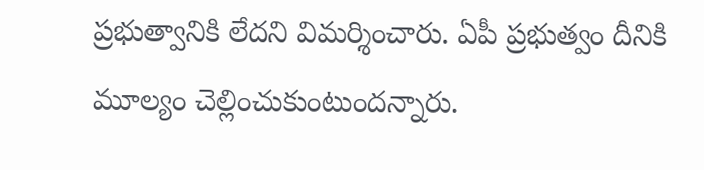ప్రభుత్వానికి లేదని విమర్శించారు. ఏపీ ప్రభుత్వం దీనికి మూల్యం చెల్లించుకుంటుందన్నారు.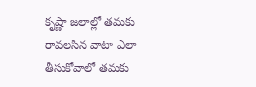కృష్ణా జలాల్లో తమకు రావలసిన వాటా ఎలా తీసుకోవాలో తమకు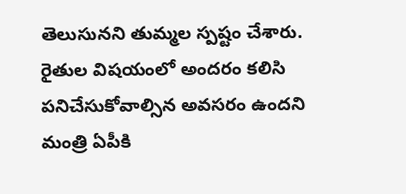తెలుసునని తుమ్మల స్పష్టం చేశారు.  రైతుల విషయంలో అందరం కలిసి పనిచేసుకోవాల్సిన అవసరం ఉందని మంత్రి ఏపీకి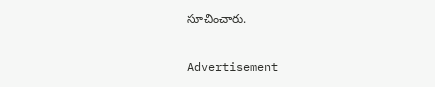సూచించారు.

Advertisement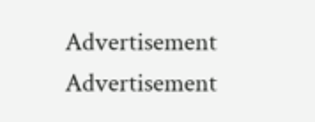Advertisement
Advertisement